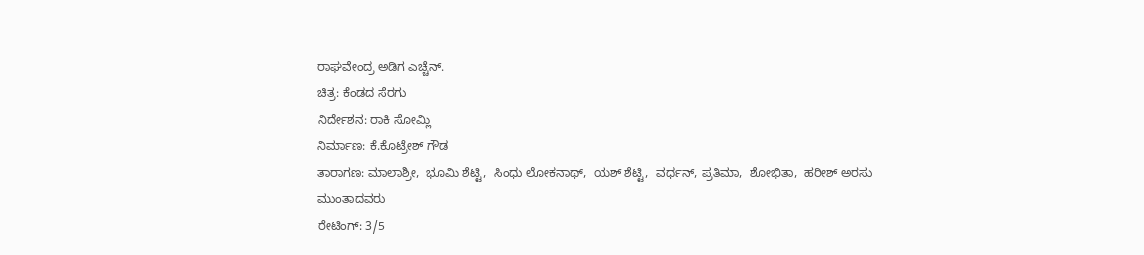ರಾಘವೇಂದ್ರ ಅಡಿಗ ಎಚ್ಚೆನ್.
ಚಿತ್ರ: ಕೆಂಡದ ಸೆರಗು
ನಿರ್ದೇಶನ: ರಾಕಿ ಸೋಮ್ಲಿ
ನಿರ್ಮಾಣ: ಕೆ.ಕೊಟ್ರೇಶ್ ಗೌಡ
ತಾರಾಗಣ: ಮಾಲಾಶ್ರೀ,  ಭೂಮಿ ಶೆಟ್ಟಿ,  ಸಿಂಧು ಲೋಕನಾಥ್,  ಯಶ್ ಶೆಟ್ಟಿ,  ವರ್ಧನ್, ಪ್ರತಿಮಾ,  ಶೋಭಿತಾ,  ಹರೀಶ್ ಅರಸು ಮುಂತಾದವರು
ರೇಟಿಂಗ್: 3/5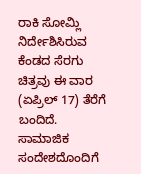ರಾಕಿ ಸೋಮ್ಲಿ ನಿರ್ದೇಶಿಸಿರುವ ಕೆಂಡದ ಸೆರಗು ಚಿತ್ರವು ಈ ವಾರ (ಏಪ್ರಿಲ್ 17) ತೆರೆಗೆ ಬಂದಿದೆ. ಸಾಮಾಜಿಕ ಸಂದೇಶದೊಂದಿಗೆ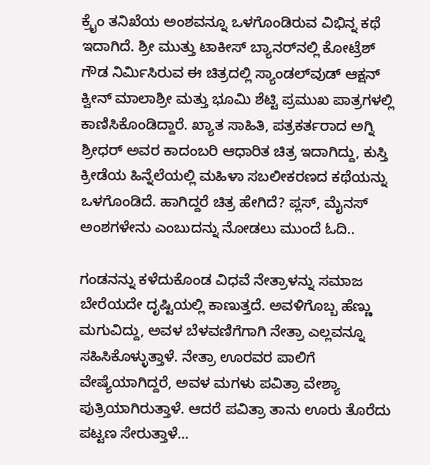ಕ್ರೈಂ ತನಿಖೆಯ ಅಂಶವನ್ನೂ ಒಳಗೊಂಡಿರುವ ವಿಭಿನ್ನ ಕಥೆ ಇದಾಗಿದೆ. ಶ್ರೀ ಮುತ್ತು ಟಾಕೀಸ್ ಬ್ಯಾನರ್‌ನಲ್ಲಿ ಕೋಟ್ರೆಶ್ ಗೌಡ ನಿರ್ಮಿಸಿರುವ ಈ ಚಿತ್ರದಲ್ಲಿ ಸ್ಯಾಂಡಲ್‌ವುಡ್ ಆಕ್ಷನ್ ಕ್ವೀನ್ ಮಾಲಾಶ್ರೀ ಮತ್ತು ಭೂಮಿ ಶೆಟ್ಟಿ ಪ್ರಮುಖ ಪಾತ್ರಗಳಲ್ಲಿ ಕಾಣಿಸಿಕೊಂಡಿದ್ದಾರೆ. ಖ್ಯಾತ ಸಾಹಿತಿ, ಪತ್ರಕರ್ತರಾದ ಅಗ್ನಿ ಶ್ರೀಧರ್ ಅವರ ಕಾದಂಬರಿ ಆಧಾರಿತ ಚಿತ್ರ ಇದಾಗಿದ್ದು, ಕುಸ್ತಿ ಕ್ರೀಡೆಯ ಹಿನ್ನೆಲೆಯಲ್ಲಿ ಮಹಿಳಾ ಸಬಲೀಕರಣದ ಕಥೆಯನ್ನು ಒಳಗೊಂಡಿದೆ. ಹಾಗಿದ್ದರೆ ಚಿತ್ರ ಹೇಗಿದೆ? ಪ್ಲಸ್, ಮೈನಸ್ ಅಂಶಗಳೇನು ಎಂಬುದನ್ನು ನೋಡಲು ಮುಂದೆ ಓದಿ..

ಗಂಡನನ್ನು ಕಳೆದುಕೊಂಡ ವಿಧವೆ ನೇತ್ರಾಳನ್ನು ಸಮಾಜ ಬೇರೆಯದೇ ದೃಷ್ಟಿಯಲ್ಲಿ ಕಾಣುತ್ತದೆ. ಅವಳಿಗೊಬ್ಬ ಹೆಣ್ಣು ಮಗುವಿದ್ದು, ಅವಳ ಬೆಳವಣಿಗೆಗಾಗಿ ನೇತ್ರಾ ಎಲ್ಲವನ್ನೂ ಸಹಿಸಿಕೊಳ್ಳುತ್ತಾಳೆ. ನೇತ್ರಾ ಊರವರ ಪಾಲಿಗೆ ವೇಷ್ಯೆಯಾಗಿದ್ದರೆ, ಅವಳ ಮಗಳು ಪವಿತ್ರಾ ವೇಶ್ಯಾ ಪುತ್ರಿಯಾಗಿರುತ್ತಾಳೆ. ಆದರೆ ಪವಿತ್ರಾ ತಾನು ಊರು ತೊರೆದು ಪಟ್ಟಣ ಸೇರುತ್ತಾಳೆ…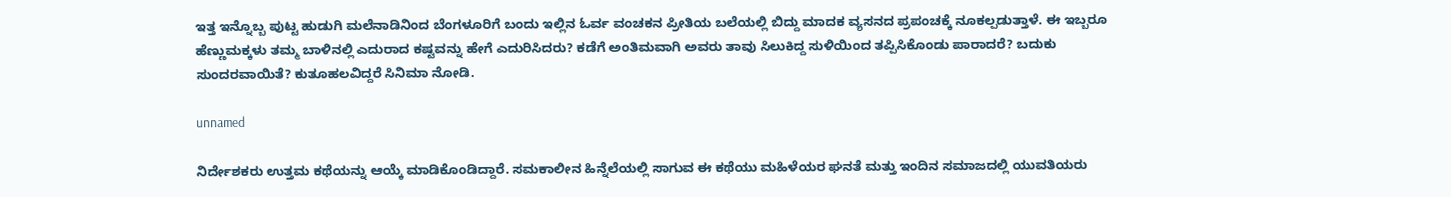ಇತ್ತ ಇನ್ನೊಬ್ಬ ಪುಟ್ಟ ಹುಡುಗಿ ಮಲೆನಾಡಿನಿಂದ ಬೆಂಗಳೂರಿಗೆ ಬಂದು ಇಲ್ಲಿನ ಓರ್ವ ವಂಚಕನ ಪ್ರೀತಿಯ ಬಲೆಯಲ್ಲಿ ಬಿದ್ದು ಮಾದಕ ವ್ಯಸನದ ಪ್ರಪಂಚಕ್ಕೆ ನೂಕಲ್ಪಡುತ್ತಾಳೆ. ಈ ಇಬ್ಬರೂ ಹೆಣ್ಣುಮಕ್ಕಳು ತಮ್ಮ ಬಾಳಿನಲ್ಲಿ ಎದುರಾದ ಕಷ್ಟವನ್ನು ಹೇಗೆ ಎದುರಿಸಿದರು? ಕಡೆಗೆ ಅಂತಿಮವಾಗಿ ಅವರು ತಾವು ಸಿಲುಕಿದ್ದ ಸುಳಿಯಿಂದ ತಪ್ಪಿಸಿಕೊಂಡು ಪಾರಾದರೆ? ಬದುಕು ಸುಂದರವಾಯಿತೆ? ಕುತೂಹಲವಿದ್ದರೆ ಸಿನಿಮಾ ನೋಡಿ.

unnamed

ನಿರ್ದೇಶಕರು ಉತ್ತಮ ಕಥೆಯನ್ನು ಆಯ್ಕೆ ಮಾಡಿಕೊಂಡಿದ್ದಾರೆ. ಸಮಕಾಲೀನ ಹಿನ್ನೆಲೆಯಲ್ಲಿ ಸಾಗುವ ಈ ಕಥೆಯು ಮಹಿಳೆಯರ ಘನತೆ ಮತ್ತು ಇಂದಿನ ಸಮಾಜದಲ್ಲಿ ಯುವತಿಯರು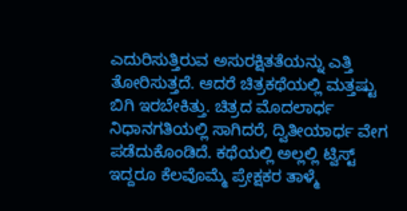ಎದುರಿಸುತ್ತಿರುವ ಅಸುರಕ್ಷಿತತೆಯನ್ನು ಎತ್ತಿ ತೋರಿಸುತ್ತದೆ. ಆದರೆ ಚಿತ್ರಕಥೆಯಲ್ಲಿ ಮತ್ತಷ್ಟು ಬಿಗಿ ಇರಬೇಕಿತ್ತು. ಚಿತ್ರದ ಮೊದಲಾರ್ಧ ನಿಧಾನಗತಿಯಲ್ಲಿ ಸಾಗಿದರೆ, ದ್ವಿತೀಯಾರ್ಧ ವೇಗ ಪಡೆದುಕೊಂಡಿದೆ. ಕಥೆಯಲ್ಲಿ ಅಲ್ಲಲ್ಲಿ ಟ್ವಿಸ್ಟ್ ಇದ್ದರೂ ಕೆಲವೊಮ್ಮೆ ಪ್ರೇಕ್ಷಕರ ತಾಳ್ಮೆ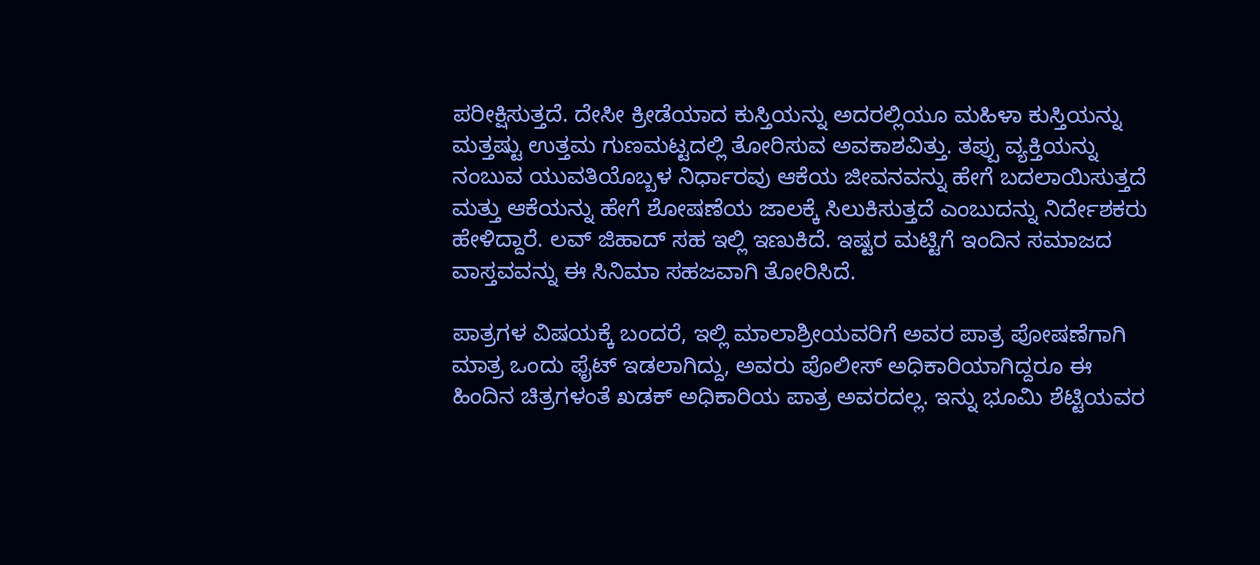ಪರೀಕ್ಷಿಸುತ್ತದೆ. ದೇಸೀ ಕ್ರೀಡೆಯಾದ ಕುಸ್ತಿಯನ್ನು ಅದರಲ್ಲಿಯೂ ಮಹಿಳಾ ಕುಸ್ತಿಯನ್ನು ಮತ್ತಷ್ಟು ಉತ್ತಮ ಗುಣಮಟ್ಟದಲ್ಲಿ ತೋರಿಸುವ ಅವಕಾಶವಿತ್ತು. ತಪ್ಪು ವ್ಯಕ್ತಿಯನ್ನು ನಂಬುವ ಯುವತಿಯೊಬ್ಬಳ ನಿರ್ಧಾರವು ಆಕೆಯ ಜೀವನವನ್ನು ಹೇಗೆ ಬದಲಾಯಿಸುತ್ತದೆ ಮತ್ತು ಆಕೆಯನ್ನು ಹೇಗೆ ಶೋಷಣೆಯ ಜಾಲಕ್ಕೆ ಸಿಲುಕಿಸುತ್ತದೆ ಎಂಬುದನ್ನು ನಿರ್ದೇಶಕರು ಹೇಳಿದ್ದಾರೆ. ಲವ್ ಜಿಹಾದ್ ಸಹ ಇಲ್ಲಿ ಇಣುಕಿದೆ. ಇಷ್ಟರ ಮಟ್ಟಿಗೆ ಇಂದಿನ ಸಮಾಜದ ವಾಸ್ತವವನ್ನು ಈ ಸಿನಿಮಾ ಸಹಜವಾಗಿ ತೋರಿಸಿದೆ.

ಪಾತ್ರಗಳ ವಿಷಯಕ್ಕೆ ಬಂದರೆ, ಇಲ್ಲಿ ಮಾಲಾಶ್ರೀಯವರಿಗೆ ಅವರ ಪಾತ್ರ ಪೋಷಣೆಗಾಗಿ ಮಾತ್ರ ಒಂದು ಫೈಟ್ ಇಡಲಾಗಿದ್ದು, ಅವರು ಪೊಲೀಸ್ ಅಧಿಕಾರಿಯಾಗಿದ್ದರೂ ಈ ಹಿಂದಿನ ಚಿತ್ರಗಳಂತೆ ಖಡಕ್ ಅಧಿಕಾರಿಯ ಪಾತ್ರ ಅವರದಲ್ಲ. ಇನ್ನು ಭೂಮಿ ಶೆಟ್ಟಿಯವರ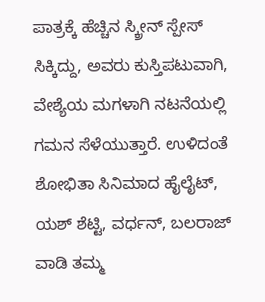ಪಾತ್ರಕ್ಕೆ ಹೆಚ್ಚಿನ ಸ್ಕ್ರೀನ್ ಸ್ಪೇಸ್ ಸಿಕ್ಕಿದ್ದು, ಅವರು ಕುಸ್ತಿಪಟುವಾಗಿ, ವೇಶ್ಯೆಯ ಮಗಳಾಗಿ ನಟನೆಯಲ್ಲಿ ಗಮನ ಸೆಳೆಯುತ್ತಾರೆ. ಉಳಿದಂತೆ ಶೋಭಿತಾ ಸಿನಿಮಾದ ಹೈಲೈಟ್, ಯಶ್ ಶೆಟ್ಟಿ, ವರ್ಧನ್, ಬಲರಾಜ್ ವಾಡಿ ತಮ್ಮ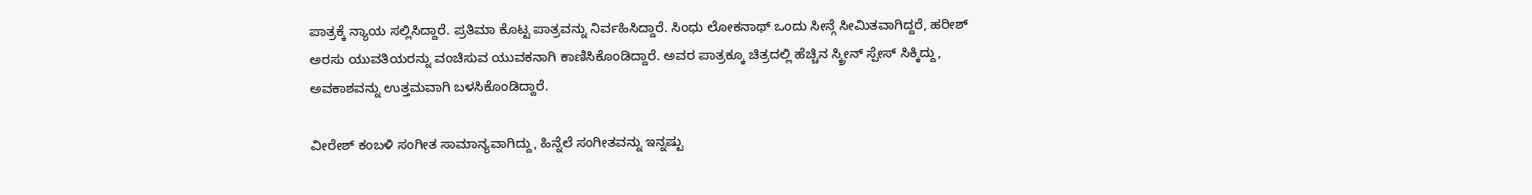ಪಾತ್ರಕ್ಕೆ ನ್ಯಾಯ ಸಲ್ಲಿಸಿದ್ದಾರೆ. ಪ್ರತಿಮಾ ಕೊಟ್ಟ ಪಾತ್ರವನ್ನು ನಿರ್ವಹಿಸಿದ್ದಾರೆ. ಸಿಂಧು ಲೋಕನಾಥ್ ಒಂದು ಸೀನ್ಗೆ ಸೀಮಿತವಾಗಿದ್ದರೆ, ಹರೀಶ್ ಅರಸು ಯುವತಿಯರನ್ನು ವಂಚಿಸುವ ಯುವಕನಾಗಿ ಕಾಣಿಸಿಕೊಂಡಿದ್ದಾರೆ. ಅವರ ಪಾತ್ರಕ್ಕೂ ಚಿತ್ರದಲ್ಲಿ ಹೆಚ್ಚಿನ ಸ್ಕ್ರೀನ್ ಸ್ಪೇಸ್ ಸಿಕ್ಕಿದ್ದು, ಅವಕಾಶವನ್ನು ಉತ್ತಮವಾಗಿ ಬಳಸಿಕೊಂಡಿದ್ದಾರೆ.

ವೀರೇಶ್ ಕಂಬಳಿ ಸಂಗೀತ ಸಾಮಾನ್ಯವಾಗಿದ್ದು, ಹಿನ್ನೆಲೆ ಸಂಗೀತವನ್ನು ಇನ್ನಷ್ಟು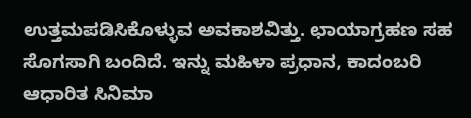ಉತ್ತಮಪಡಿಸಿಕೊಳ್ಳುವ ಅವಕಾಶವಿತ್ತು. ಛಾಯಾಗ್ರಹಣ ಸಹ ಸೊಗಸಾಗಿ ಬಂದಿದೆ. ಇನ್ನು ಮಹಿಳಾ ಪ್ರಧಾನ, ಕಾದಂಬರಿ ಆಧಾರಿತ ಸಿನಿಮಾ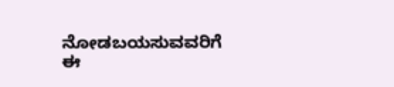ನೋಡಬಯಸುವವರಿಗೆ ಈ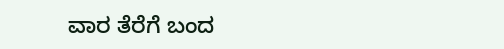ವಾರ ತೆರೆಗೆ ಬಂದ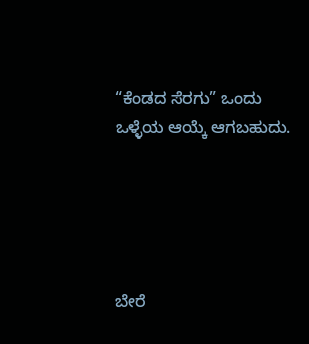“ಕೆಂಡದ ಸೆರಗು” ಒಂದು ಒಳ್ಳೆಯ ಆಯ್ಕೆ ಆಗಬಹುದು.





ಬೇರೆ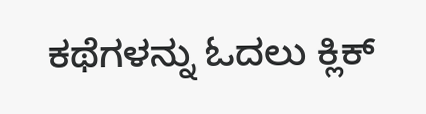ಕಥೆಗಳನ್ನು ಓದಲು ಕ್ಲಿಕ್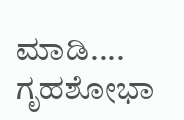ಮಾಡಿ....
ಗೃಹಶೋಭಾ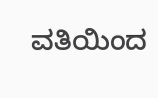ವತಿಯಿಂದ